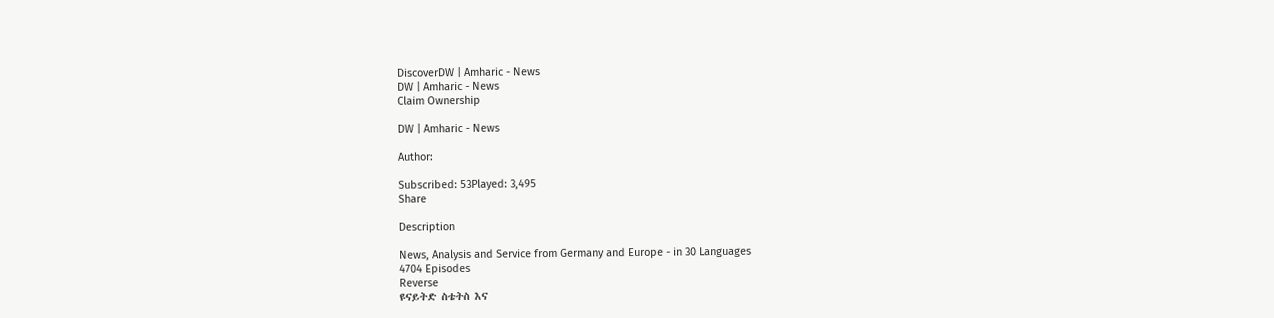DiscoverDW | Amharic - News
DW | Amharic - News
Claim Ownership

DW | Amharic - News

Author:

Subscribed: 53Played: 3,495
Share

Description

News, Analysis and Service from Germany and Europe - in 30 Languages
4704 Episodes
Reverse
ዩናይትድ ስቴትስ እና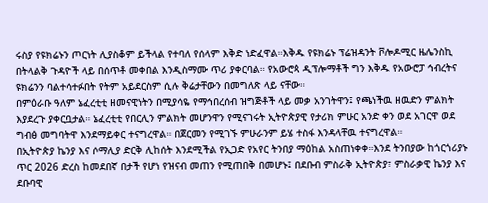ሩስያ የዩክሬኑን ጦርነት ሊያስቆም ይችላል የተባለ የሰላም እቅድ ነድፈዋል።እቅዱ የዩክሬኑ ፕሬዝዳንት ቮሎዶሚር ዜሌንስኪ በትላልቅ ጉዳዮች ላይ በሰጥቶ መቀበል እንዲስማሙ ጥሪ ያቀርባል። የአውሮጳ ዲፕሎማቶች ግን እቅዱ የአውሮፓ ኅብረትና ዩክሬንን ባልተሳተፉበት የትም አይደርስም ሲሉ ቅሬታቸውን በመግለጽ ላይ ናቸው።
በምዕራቡ ዓለም ኔፈረቲቲ ዘመናዊነትን በሚያሳዬ የማኅበረሰብ ዝግጅቶች ላይ መቃ አንገትዋን፤ የጫነችዉ ዘዉድን ምልክት እያደረጉ ያቀርቧታል። ኔፈረቲቲ የበርሊን ምልክት መሆንዋን የሚናገሩት ኢትዮጵያዊ የታሪክ ምሁር አንድ ቀን ወደ አገርዋ ወደ ግብፅ መግባትዋ እንደማይቀር ተናግረዋል። በጀርመን የሚገኙ ምሁራንም ይሄ ተስፋ እንዳላቸዉ ተናግረዋል።
በኢትዮጵያ ኬንያ እና ሶማሊያ ድርቅ ሊከሰት እንደሚችል የኢጋድ የአየር ትንበያ ማዕከል አስጠነቀቀ።እንደ ትንበያው ከጎርጎሪያኑ ጥር 2026 ድረስ ከመደበኛ በታች የሆነ የዝናብ መጠን የሚጠበቅ በመሆኑ፤ በደቡብ ምስራቅ ኢትዮጵያ፣ ምስራቃዊ ኬንያ እና ደቡባዊ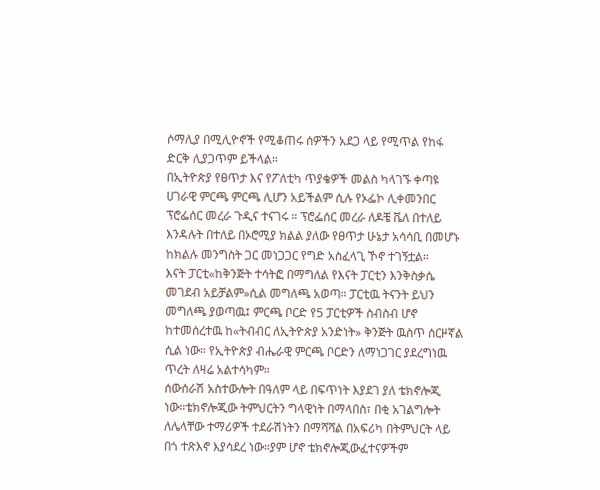ሶማሊያ በሚሊዮኖች የሚቆጠሩ ሰዎችን አደጋ ላይ የሚጥል የከፋ ድርቅ ሊያጋጥም ይችላል።
በኢትዮጵያ የፀጥታ እና የፖለቲካ ጥያቄዎች መልስ ካላገኙ ቀጣዩ ሀገራዊ ምርጫ ምርጫ ሊሆን አይችልም ሲሉ የኦፌኮ ሊቀመንበር ፕሮፌሰር መረራ ጉዲና ተናገሩ ። ፕሮፌሰር መረራ ለዶቼ ቬለ በተለይ እንዳሉት በተለይ በኦሮሚያ ክልል ያለው የፀጥታ ሁኔታ አሳሳቢ በመሆኑ ከክልሉ መንግስት ጋር መነጋጋር የግድ አስፈላጊ ኾኖ ተገኝቷል።
እናት ፓርቲ«ከቅንጅት ተሳትፎ በማግለል የእናት ፓርቲን እንቅስቃሴ መገደብ አይቻልም»ሲል መግለጫ አወጣ። ፓርቲዉ ትናንት ይህን መግለጫ ያወጣዉ፤ ምርጫ ቦርድ የ5 ፓርቲዎች ስብስብ ሆኖ ከተመሰረተዉ ከ«ትብብር ለኢትዮጵያ አንድነት» ቅንጅት ዉስጥ ሰርዞኛል ሲል ነው። የኢትዮጵያ ብሔራዊ ምርጫ ቦርድን ለማነጋገር ያደረግነዉ ጥረት ለዛሬ አልተሳካም።
ሰውሰራሽ አስተውሎት በዓለም ላይ በፍጥነት እያደገ ያለ ቴክኖሎጂ ነው።ቴክኖሎጂው ትምህርትን ግላዊነት በማላበስ፣ በቂ አገልግሎት ለሌላቸው ተማሪዎች ተደራሽነትን በማሻሻል በአፍሪካ በትምህርት ላይ በጎ ተጽእኖ እያሳደረ ነው።ያም ሆኖ ቴክኖሎጂውፈተናዎችም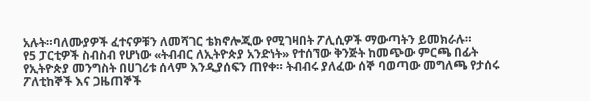አሉት።ባለሙያዎች ፈተናዎቹን ለመሻገር ቴክኖሎጂው የሚገዛበት ፖሊሲዎች ማውጣትን ይመክራሉ።
የ5 ፓርቲዎች ስብስብ የሆነው «ትብብር ለኢትዮጵያ አንድነት» የተሰኘው ቅንጅት ከመጭው ምርጫ በፊት የኢትዮጵያ መንግስት በሀገሪቱ ሰላም እንዲያሰፍን ጠየቀ። ትብብሩ ያለፈው ሰኞ ባወጣው መግለጫ የታሰሩ ፖለቲከኞች እና ጋዜጠኞች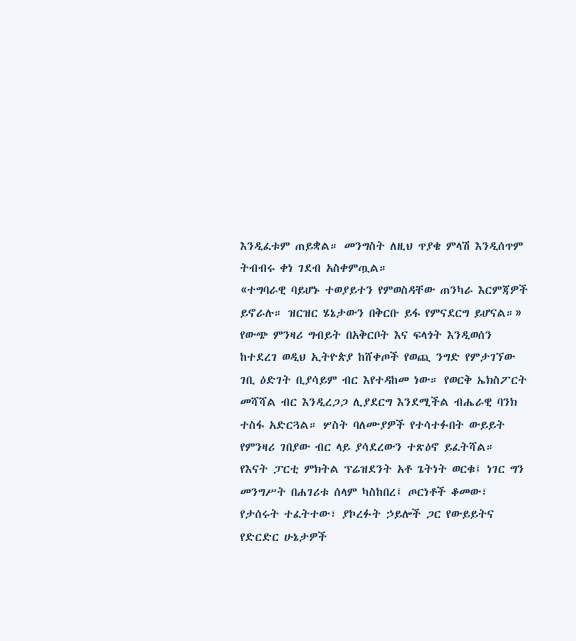እንዲፈቱም ጠይቋል። መንግስት ለዚህ ጥያቄ ምላሽ እንዲሰጥም ትብብሩ ቀነ ገደብ አስቀምጧል።
«ተግባራዊ ባይሆኑ ተወያይተን የምወስዳቸው ጠንካራ እርምጃዎች ይኖራሉ። ዝርዝር ሄኔታውን በቅርቡ ይፋ የምናደርግ ይሆናል።»
የውጭ ምንዛሪ ግብይት በአቅርቦት እና ፍላጎት እንዲወሰን ከተደረገ ወዲህ ኢትዮጵያ ከሸቀጦች የወጪ ንግድ የምታገኘው ገቢ ዕድገት ቢያሳይም ብር እየተዳከመ ነው። የወርቅ ኤክስፖርት መሻሻል ብር እንዲረጋጋ ሊያደርግ እንደሚችል ብሔራዊ ባንክ ተስፋ አድርጓል። ሦስት ባለሙያዎች የተሳተፉበት ውይይት የምንዛሪ ገበያው ብር ላይ ያሳደረውን ተጽዕኖ ይፈትሻል።
የእናት ፓርቲ ምክትል ፕሬዝደንት አቶ ጌትነት ወርቁ፤ ነገር ግን መንግሥት በሐገሪቱ ሰላም ካስከበረ፤ ጦርነቶች ቆመው፣ የታሰሩት ተፈትተው፣ ያኮረፉት ኃይሎች ጋር የውይይትና የድርድር ሁኔታዎች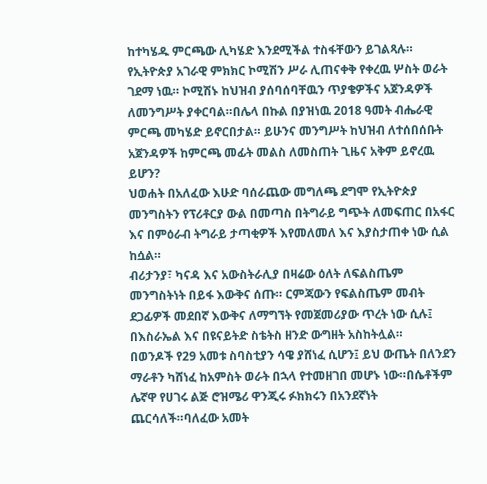ከተካሄዱ ምርጫው ሊካሄድ እንደሚችል ተስፋቸውን ይገልጻሉ።
የኢትዮጵያ አገራዊ ምክክር ኮሚሽን ሥራ ሊጠናቀቅ የቀረዉ ሦስት ወራት ገደማ ነዉ። ኮሚሽኑ ከህዝብ ያሰባሰባቸዉን ጥያቄዎችና አጀንዳዎች ለመንግሥት ያቀርባል።በሌላ በኩል በያዝነዉ 2018 ዓመት ብሔራዊ ምርጫ መካሄድ ይኖርበታል። ይሁንና መንግሥት ከህዝብ ለተሰበሰቡት አጀንዳዎች ከምርጫ መፊት መልስ ለመስጠት ጊዜና አቅም ይኖረዉ ይሆን?
ህወሐት በአለፈው እሁድ ባሰራጨው መግለጫ ደግሞ የኢትዮጵያ መንግስትን የፕሪቶርያ ውል በመጣስ በትግራይ ግጭት ለመፍጠር በአፋር እና በምዕራብ ትግራይ ታጣቂዎች እየመለመለ እና እያስታጠቀ ነው ሲል ከሷል።
ብሪታንያ፣ ካናዳ እና አውስትራሊያ በዛሬው ዕለት ለፍልስጤም መንግስትነት በይፋ እውቅና ሰጡ። ርምጃውን የፍልስጤም መብት ደጋፊዎች መደበኛ እውቅና ለማግኘት የመጀመሪያው ጥረት ነው ሲሉ፤ በእስራኤል እና በዩናይትድ ስቴትስ ዘንድ ውግዘት አስከትሏል።
በወንዶች የ29 አመቱ ስባስቲያን ሳዌ ያሸነፈ ሲሆን፤ ይህ ውጤት በለንደን ማራቶን ካሸነፈ ከአምስት ወራት በኋላ የተመዘገበ መሆኑ ነው።በሴቶችም ሌኛዋ የሀገሩ ልጅ ሮዝሜሪ ዋንጂሩ ፉክክሩን በአንደኛነት ጨርሳለች።ባለፈው አመት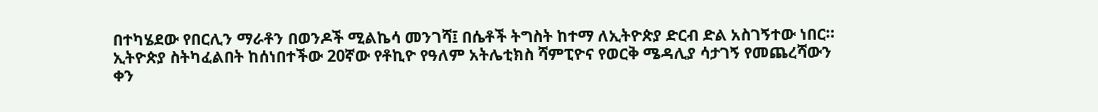በተካሄደው የበርሊን ማራቶን በወንዶች ሚልኬሳ መንገሻ፤ በሴቶች ትግስት ከተማ ለኢትዮጵያ ድርብ ድል አስገኝተው ነበር።
ኢትዮጵያ ስትካፈልበት ከሰነበተችው 20ኛው የቶኪዮ የዓለም አትሌቲክስ ሻምፒዮና የወርቅ ሜዳሊያ ሳታገኝ የመጨረሻውን ቀን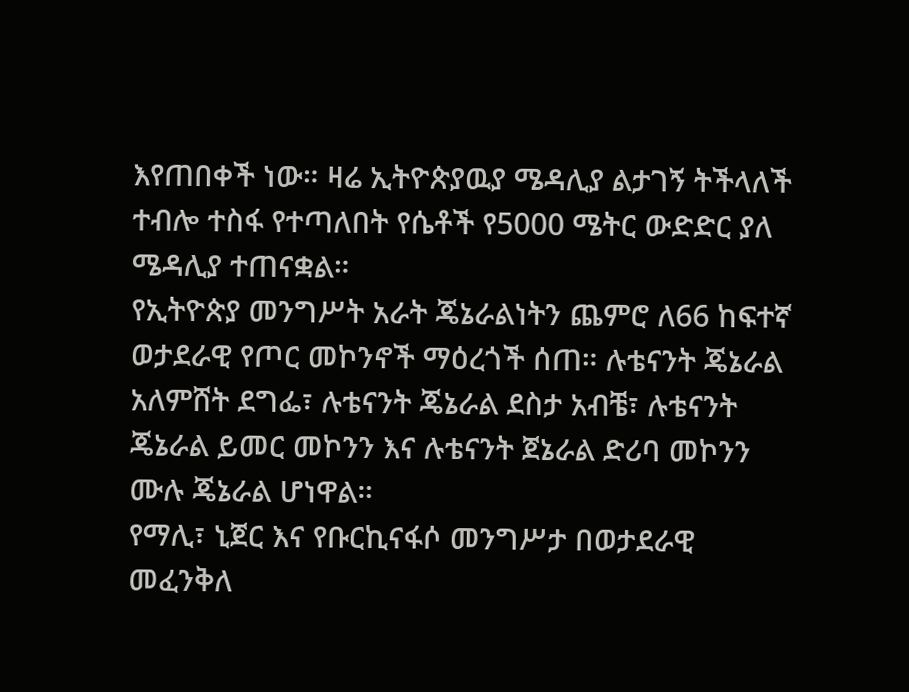እየጠበቀች ነው። ዛሬ ኢትዮጵያዉያ ሜዳሊያ ልታገኝ ትችላለች ተብሎ ተስፋ የተጣለበት የሴቶች የ5000 ሜትር ውድድር ያለ ሜዳሊያ ተጠናቋል።
የኢትዮጵያ መንግሥት አራት ጄኔራልነትን ጨምሮ ለ66 ከፍተኛ ወታደራዊ የጦር መኮንኖች ማዕረጎች ሰጠ። ሉቴናንት ጄኔራል አለምሸት ደግፌ፣ ሉቴናንት ጄኔራል ደስታ አብቼ፣ ሉቴናንት ጄኔራል ይመር መኮንን እና ሉቴናንት ጀኔራል ድሪባ መኮንን ሙሉ ጄኔራል ሆነዋል።
የማሊ፣ ኒጀር እና የቡርኪናፋሶ መንግሥታ በወታደራዊ መፈንቅለ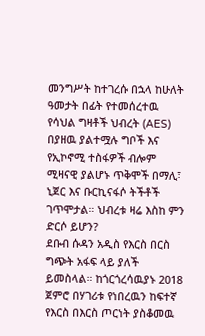መንግሥት ከተገረሱ በኋላ ከሁለት ዓመታት በፊት የተመሰረተዉ የሳህል ግዛቶች ህብረት (AES) በያዘዉ ያልተሟሉ ግቦች እና የኢኮኖሚ ተስፋዎች ብሎም ሚዛናዊ ያልሆኑ ጥቅሞች በማሊ፣ ኒጀር እና ቡርኪናፋሶ ትችቶች ገጥሞታል። ህብረቱ ዛሬ እስከ ምን ድርሶ ይሆን?
ደቡብ ሱዳን አዲስ የእርስ በርስ ግጭት አፋፍ ላይ ያለች ይመስላል። ከጎርጎረሳዉያኑ 2018 ጀምሮ በሃገሪቱ የነበረዉን ከፍተኛ የእርስ በእርስ ጦርነት ያስቆመዉ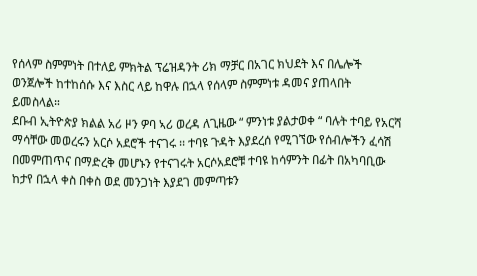የሰላም ስምምነት በተለይ ምክትል ፕሬዝዳንት ሪክ ማቻር በአገር ክህደት እና በሌሎች ወንጀሎች ከተከሰሱ እና እስር ላይ ከዋሉ በኋላ የሰላም ስምምነቱ ዳመና ያጠላበት ይመስላል።
ደቡብ ኢትዮጵያ ክልል አሪ ዞን ዎባ ኣሪ ወረዳ ለጊዜው “ ምንነቱ ያልታወቀ “ ባሉት ተባይ የአርሻ ማሳቸው መወረሩን አርሶ አደሮች ተናገሩ ፡፡ ተባዩ ጉዳት እያደረሰ የሚገኘው የሰብሎችን ፈሳሽ በመምጠጥና በማድረቅ መሆኑን የተናገሩት አርሶአደሮቹ ተባዩ ከሳምንት በፊት በአካባቢው ከታየ በኋላ ቀስ በቀስ ወደ መንጋነት እያደገ መምጣቱን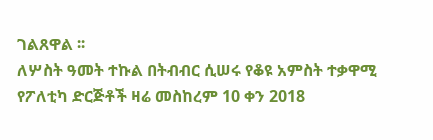ገልጸዋል ፡፡
ለሦስት ዓመት ተኩል በትብብር ሲሠሩ የቆዩ አምስት ተቃዋሚ የፖለቲካ ድርጅቶች ዛሬ መስከረም 10 ቀን 2018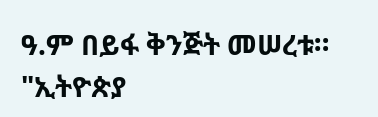ዓ.ም በይፋ ቅንጅት መሠረቱ። "ኢትዮጵያ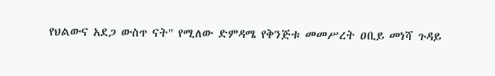የህልውና አደጋ ውስጥ ናት" የሚለው ድምዳሜ የቅንጅቱ መመሥረት ዐቢይ መነሻ ጉዳይ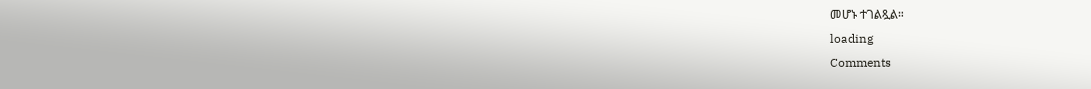መሆኑ ተገልጿል።
loading
Comments